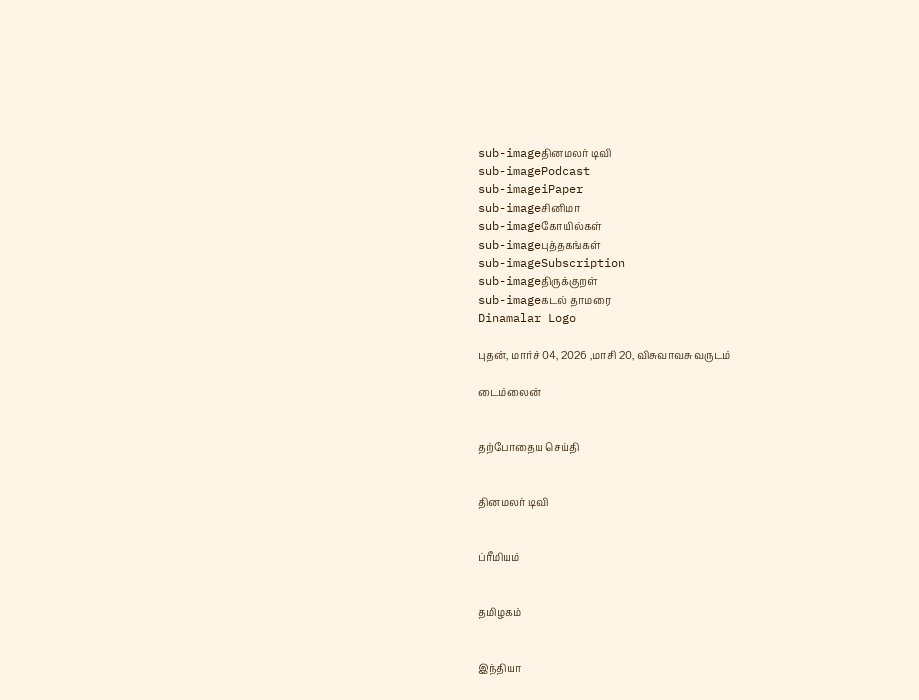sub-imageதினமலர் டிவி
sub-imagePodcast
sub-imageiPaper
sub-imageசினிமா
sub-imageகோயில்கள்
sub-imageபுத்தகங்கள்
sub-imageSubscription
sub-imageதிருக்குறள்
sub-imageகடல் தாமரை
Dinamalar Logo

புதன், மார்ச் 04, 2026 ,மாசி 20, விசுவாவசு வருடம்

டைம்லைன்


தற்போதைய செய்தி


தினமலர் டிவி


ப்ரீமியம்


தமிழகம்


இந்தியா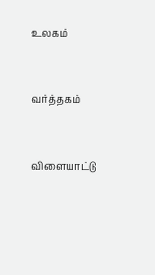உலகம்


வர்த்தகம்


விளையாட்டு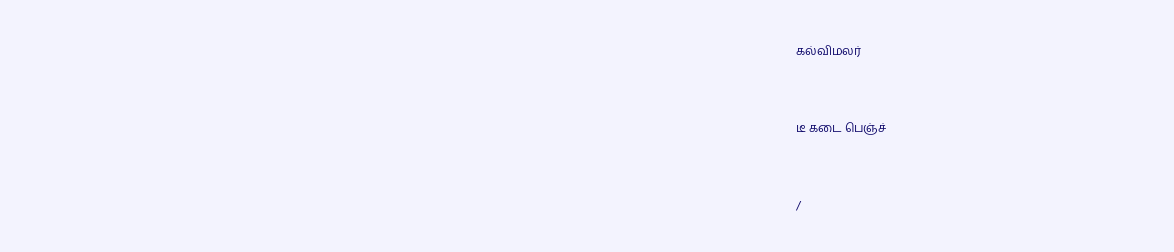கல்விமலர்


டீ கடை பெஞ்ச்


/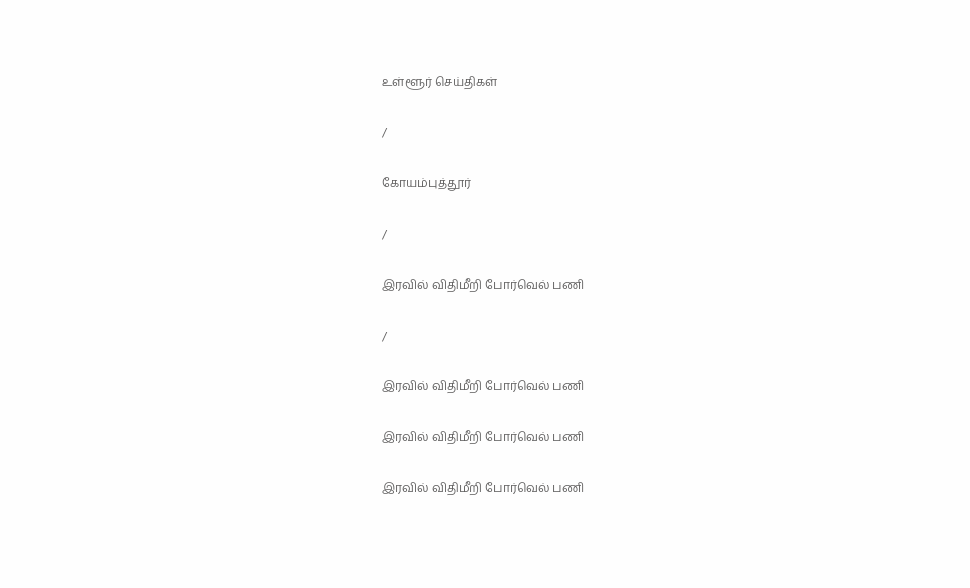உள்ளூர் செய்திகள்

/

கோயம்புத்தூர்

/

இரவில் விதிமீறி போர்வெல் பணி

/

இரவில் விதிமீறி போர்வெல் பணி

இரவில் விதிமீறி போர்வெல் பணி

இரவில் விதிமீறி போர்வெல் பணி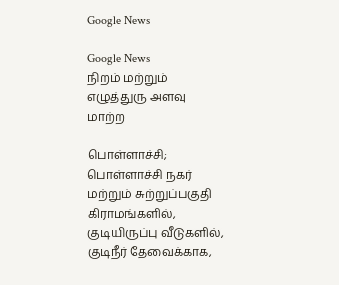Google News

Google News
நிறம் மற்றும் எழுத்துரு அளவு மாற்ற

பொள்ளாச்சி; பொள்ளாச்சி நகர் மற்றும் சுற்றுப்பகுதி கிராமங்களில், குடியிருப்பு வீடுகளில், குடிநீர் தேவைக்காக,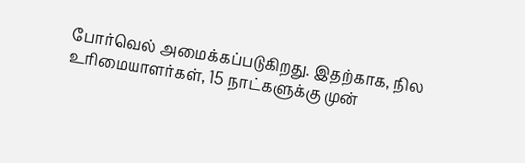போர்வெல் அமைக்கப்படுகிறது. இதற்காக, நில உரிமையாளர்கள், 15 நாட்களுக்கு முன்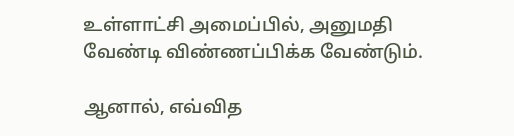உள்ளாட்சி அமைப்பில், அனுமதி வேண்டி விண்ணப்பிக்க வேண்டும்.

ஆனால், எவ்வித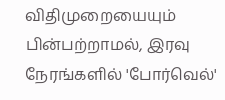விதிமுறையையும் பின்பற்றாமல், இரவு நேரங்களில் 'போர்வெல்'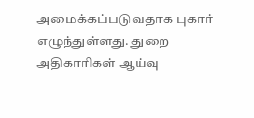அமைக்கப்படுவதாக புகார் எழுந்துள்ளது. துறை அதிகாரிகள் ஆய்வு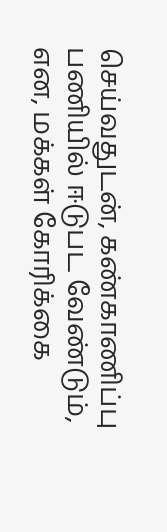செய்வதுடன், கண்காணிப்பு பணியில் ஈடுபட வேண்டும், என, மக்கள் கோரிக்கை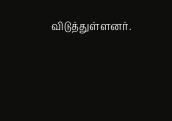விடுத்துள்ளனர்.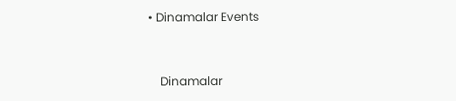• Dinamalar Events


    Dinamalar